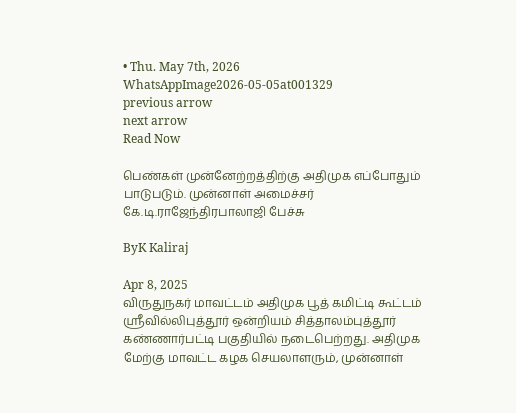• Thu. May 7th, 2026
WhatsAppImage2026-05-05at001329
previous arrow
next arrow
Read Now

பெண்கள் முன்னேற்றத்திற்கு அதிமுக எப்போதும் பாடுபடும். முன்னாள் அமைச்சர் கே.டி.ராஜேந்திரபாலாஜி பேச்சு

ByK Kaliraj

Apr 8, 2025
விருதுநகர் மாவட்டம் அதிமுக பூத் கமிட்டி கூட்டம் ஸ்ரீவில்லிபுத்தூர் ஒன்றியம் சித்தாலம்புத்தூர் கண்ணார்பட்டி பகுதியில் நடைபெற்றது. அதிமுக மேற்கு மாவட்ட கழக செயலாளரும், முன்னாள்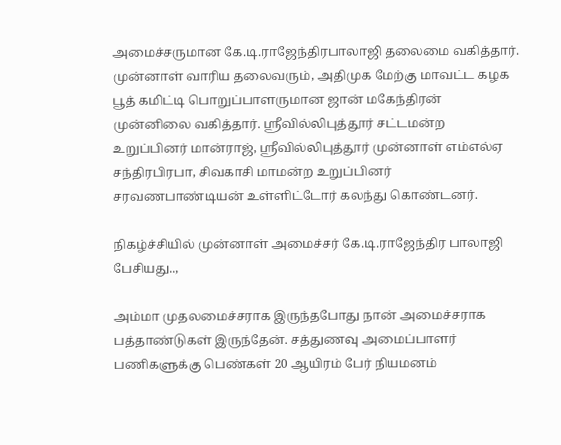அமைச்சருமான கே.டி.ராஜேந்திரபாலாஜி தலைமை வகித்தார். முன்னாள் வாரிய தலைவரும், அதிமுக மேற்கு மாவட்ட கழக பூத் கமிட்டி பொறுப்பாளருமான ஜான் மகேந்திரன் முன்னிலை வகித்தார். ஸ்ரீவில்லிபுத்தூர் சட்டமன்ற உறுப்பினர் மான்ராஜ், ஸ்ரீவில்லிபுத்தூர் முன்னாள் எம்எல்ஏ சந்திரபிரபா, சிவகாசி மாமன்ற உறுப்பினர் சரவணபாண்டியன் உள்ளிட்டோர் கலந்து கொண்டனர்.

நிகழ்ச்சியில் முன்னாள் அமைச்சர் கே.டி.ராஜேந்திர பாலாஜி பேசியது..,

அம்மா முதலமைச்சராக இருந்தபோது நான் அமைச்சராக பத்தாண்டுகள் இருந்தேன். சத்துணவு அமைப்பாளர் பணிகளுக்கு பெண்கள் 20 ஆயிரம் பேர் நியமனம்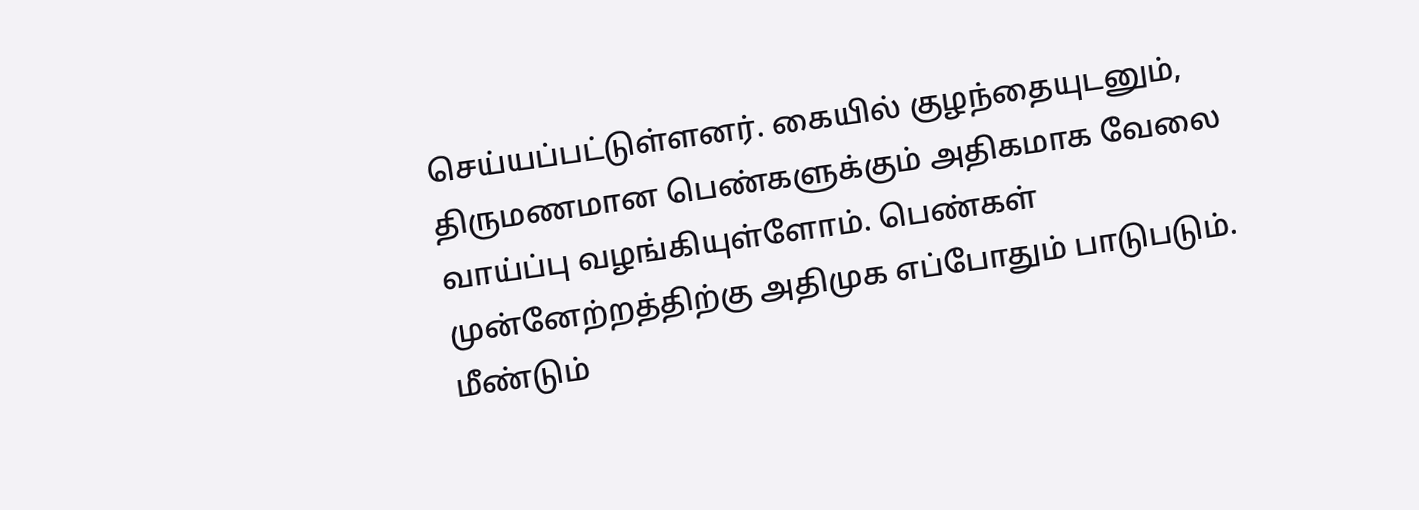செய்யப்பட்டுள்ளனர். கையில் குழந்தையுடனும், திருமணமான பெண்களுக்கும் அதிகமாக வேலை வாய்ப்பு வழங்கியுள்ளோம். பெண்கள் முன்னேற்றத்திற்கு அதிமுக எப்போதும் பாடுபடும். மீண்டும்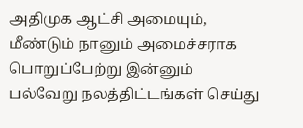அதிமுக ஆட்சி அமையும், மீண்டும் நானும் அமைச்சராக பொறுப்பேற்று இன்னும் பல்வேறு நலத்திட்டங்கள் செய்து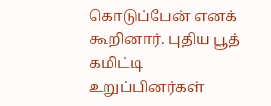கொடுப்பேன் எனக் கூறினார். புதிய பூத் கமிட்டி உறுப்பினர்கள்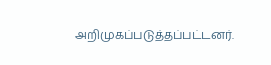அறிமுகப்படுத்தப்பட்டனர்.